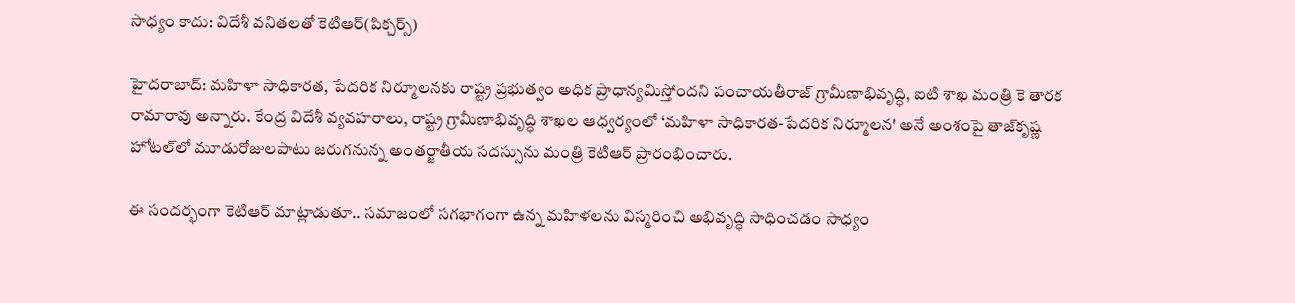సాధ్యం కాదు: విదేశీ వనితలతో కెటిఆర్(పిక్చర్స్)

హైదరాబాద్: మహిళా సాధికారత, పేదరిక నిర్మూలనకు రాష్ట్ర ప్రభుత్వం అధిక ప్రాధాన్యమిస్తోందని పంచాయతీరాజ్ గ్రామీణాభివృద్ధి, ఐటి శాఖ మంత్రి కె తారక రామారావు అన్నారు. కేంద్ర విదేశీ వ్యవహరాలు, రాష్ట్ర గ్రామీణాభివృద్ధి శాఖల ఆధ్వర్యంలో ‘మహిళా సాధికారత-పేదరిక నిర్మూలన' అనే అంశంపై తాజ్‌కృష్ణ హోటల్‌లో మూడురోజులపాటు జరుగనున్న అంతర్జాతీయ సదస్సును మంత్రి కెటిఆర్ ప్రారంభించారు.

ఈ సందర్భంగా కెటిఆర్ మాట్లాడుతూ.. సమాజంలో సగభాగంగా ఉన్న మహిళలను విస్మరించి అభివృద్ధి సాధించడం సాధ్యం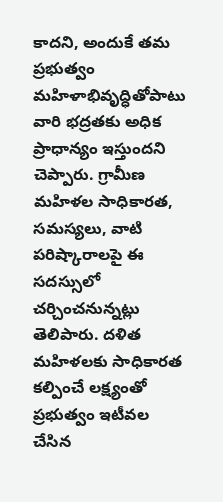కాదని, అందుకే తమ ప్రభుత్వం మహిళాభివృద్ధితోపాటు వారి భద్రతకు అధిక ప్రాధాన్యం ఇస్తుందని చెప్పారు. గ్రామీణ మహిళల సాధికారత, సమస్యలు, వాటి పరిష్కారాలపై ఈ సదస్సులో చర్చించనున్నట్లు తెలిపారు. దళిత మహిళలకు సాధికారత కల్పించే లక్ష్యంతో ప్రభుత్వం ఇటీవల చేసిన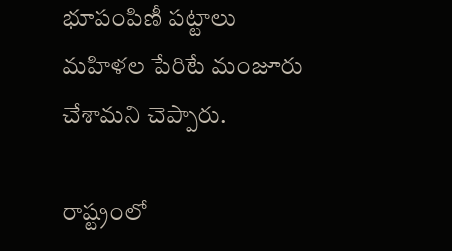భూపంపిణీ పట్టాలు మహిళల పేరిటే మంజూరు చేశామని చెప్పారు.

రాష్ట్రంలో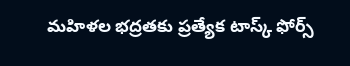మహిళల భద్రతకు ప్రత్యేక టాస్క్ ఫోర్స్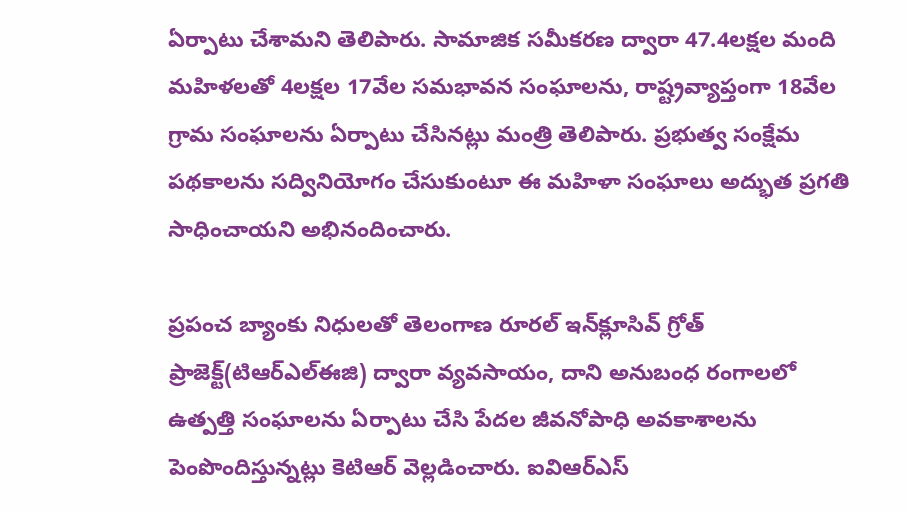ఏర్పాటు చేశామని తెలిపారు. సామాజిక సమీకరణ ద్వారా 47.4లక్షల మంది మహిళలతో 4లక్షల 17వేల సమభావన సంఘాలను, రాష్ట్రవ్యాప్తంగా 18వేల గ్రామ సంఘాలను ఏర్పాటు చేసినట్లు మంత్రి తెలిపారు. ప్రభుత్వ సంక్షేమ పథకాలను సద్వినియోగం చేసుకుంటూ ఈ మహిళా సంఘాలు అద్భుత ప్రగతి సాధించాయని అభినందించారు.

ప్రపంచ బ్యాంకు నిధులతో తెలంగాణ రూరల్ ఇన్‌క్లూసివ్ గ్రోత్ ప్రాజెక్ట్(టిఆర్ఎల్ఈజి) ద్వారా వ్యవసాయం, దాని అనుబంధ రంగాలలో ఉత్పత్తి సంఘాలను ఏర్పాటు చేసి పేదల జీవనోపాధి అవకాశాలను పెంపొందిస్తున్నట్లు కెటిఆర్ వెల్లడించారు. ఐవిఆర్ఎస్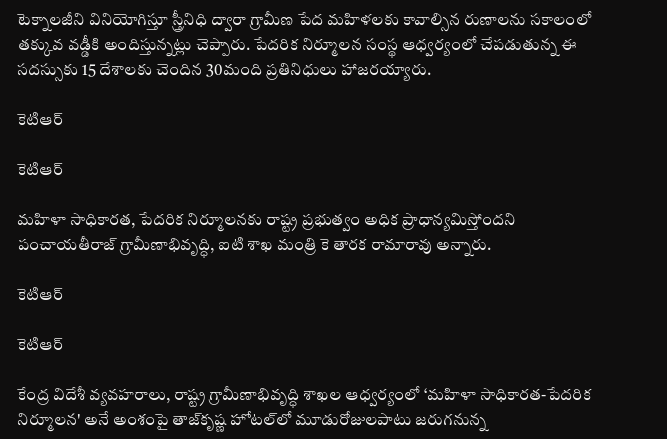టెక్నాలజీని వినియోగిస్తూ స్త్రీనిధి ద్వారా గ్రామీణ పేద మహిళలకు కావాల్సిన రుణాలను సకాలంలో తక్కువ వడ్డీకి అందిస్తున్నట్లు చెప్పారు. పేదరిక నిర్మూలన సంస్థ ఆధ్వర్యంలో చేపడుతున్న ఈ సదస్సుకు 15 దేశాలకు చెందిన 30మంది ప్రతినిధులు హాజరయ్యారు.

కెటిఆర్

కెటిఆర్

మహిళా సాధికారత, పేదరిక నిర్మూలనకు రాష్ట్ర ప్రభుత్వం అధిక ప్రాధాన్యమిస్తోందని పంచాయతీరాజ్ గ్రామీణాభివృద్ధి, ఐటి శాఖ మంత్రి కె తారక రామారావు అన్నారు.

కెటిఆర్

కెటిఆర్

కేంద్ర విదేశీ వ్యవహరాలు, రాష్ట్ర గ్రామీణాభివృద్ధి శాఖల ఆధ్వర్యంలో ‘మహిళా సాధికారత-పేదరిక నిర్మూలన' అనే అంశంపై తాజ్‌కృష్ణ హోటల్‌లో మూడురోజులపాటు జరుగనున్న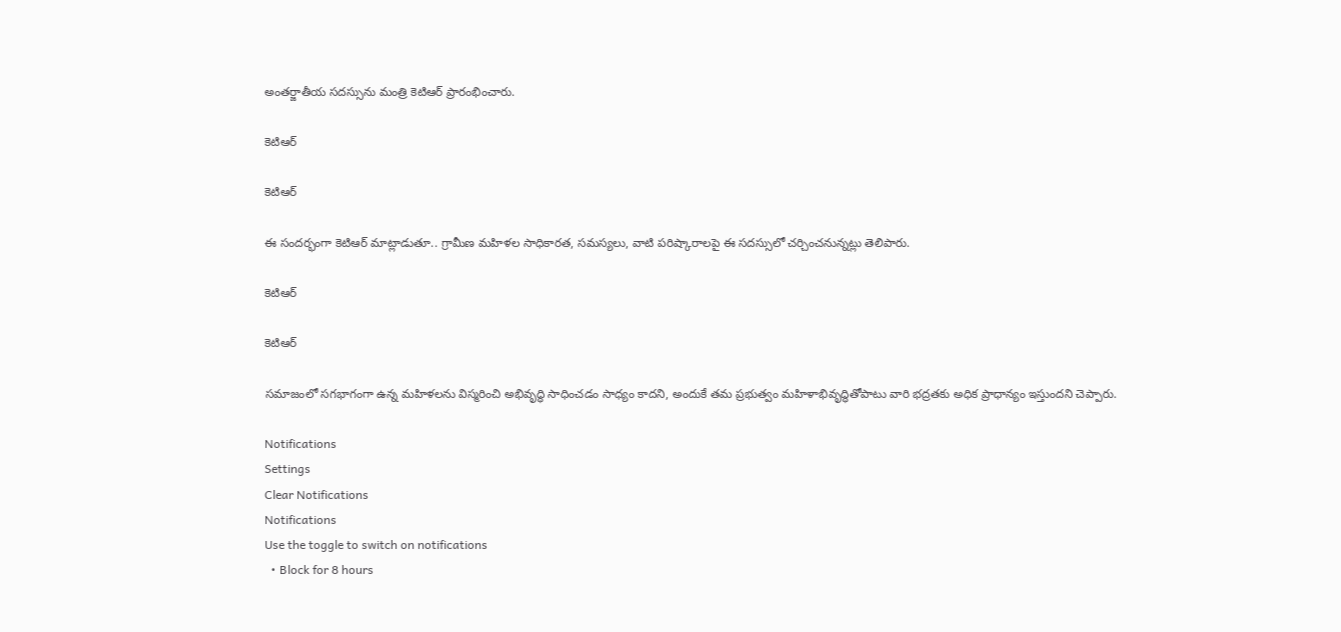అంతర్జాతీయ సదస్సును మంత్రి కెటిఆర్ ప్రారంభించారు.

కెటిఆర్

కెటిఆర్

ఈ సందర్భంగా కెటిఆర్ మాట్లాడుతూ.. గ్రామీణ మహిళల సాధికారత, సమస్యలు, వాటి పరిష్కారాలపై ఈ సదస్సులో చర్చించనున్నట్లు తెలిపారు.

కెటిఆర్

కెటిఆర్

సమాజంలో సగభాగంగా ఉన్న మహిళలను విస్మరించి అభివృద్ధి సాధించడం సాధ్యం కాదని, అందుకే తమ ప్రభుత్వం మహిళాభివృద్ధితోపాటు వారి భద్రతకు అధిక ప్రాధాన్యం ఇస్తుందని చెప్పారు.

Notifications
Settings
Clear Notifications
Notifications
Use the toggle to switch on notifications
  • Block for 8 hours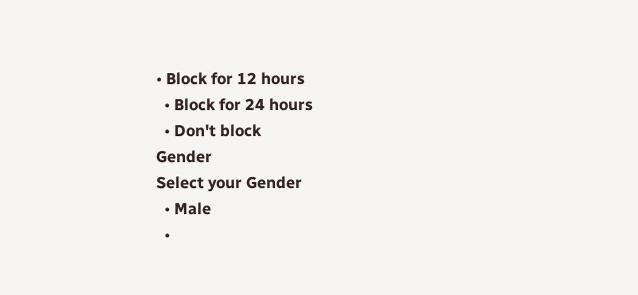• Block for 12 hours
  • Block for 24 hours
  • Don't block
Gender
Select your Gender
  • Male
  •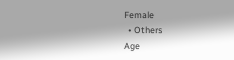Female
  • Others
Age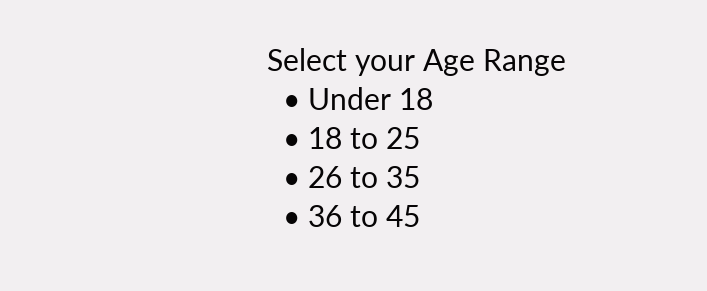Select your Age Range
  • Under 18
  • 18 to 25
  • 26 to 35
  • 36 to 45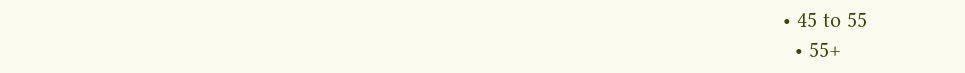• 45 to 55
  • 55+